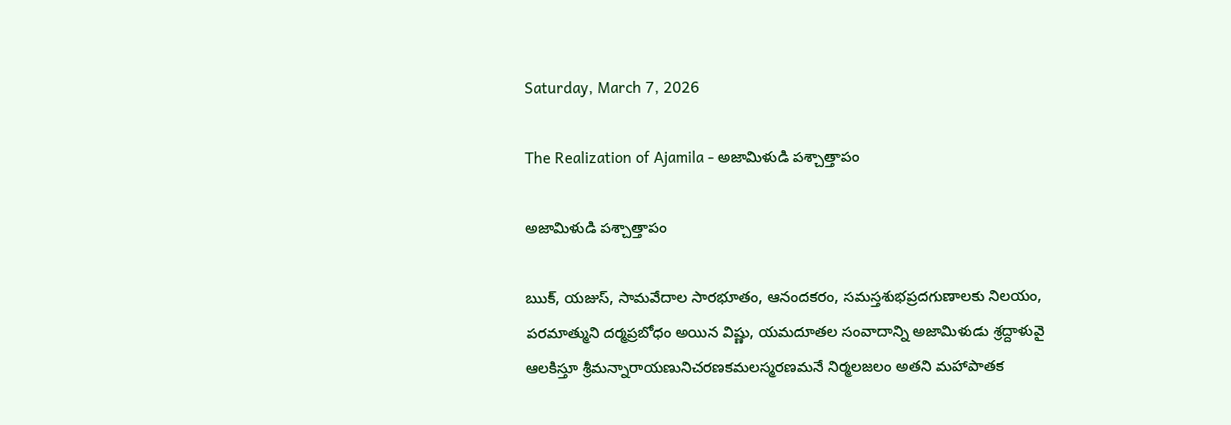Saturday, March 7, 2026

The Realization of Ajamila - అజామిళుడి పశ్చాత్తాపం

అజామిళుడి పశ్చాత్తాపం

ఋక్‌, యజుస్‌, సామవేదాల సారభూతం, ఆనందకరం, సమస్తశుభప్రదగుణాలకు నిలయం, పరమాత్ముని దర్మప్రబోధం అయిన విష్ణు, యమదూతల సంవాదాన్ని అజామిళుడు శ్రద్దాళువై ఆలకిస్తూ శ్రీమన్నారాయణునిచరణకమలస్మరణమనే నిర్మలజలం అతని మహాపాతక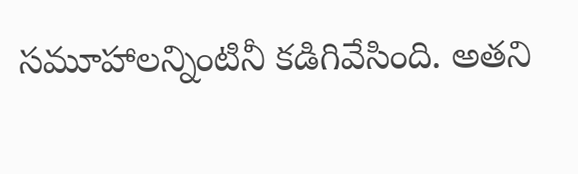సమూహాలన్నింటినీ కడిగివేసింది. అతని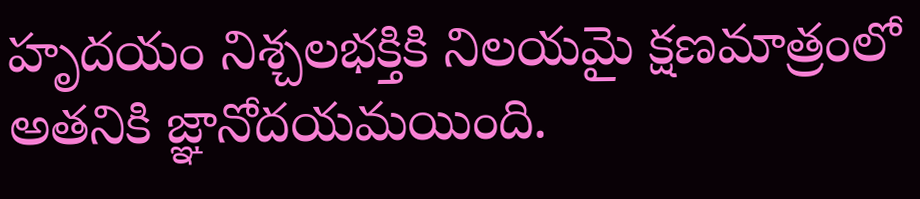హృదయం నిశ్చలభక్తికి నిలయమై క్షణమాత్రంలో అతనికి జ్ఞానోదయమయింది.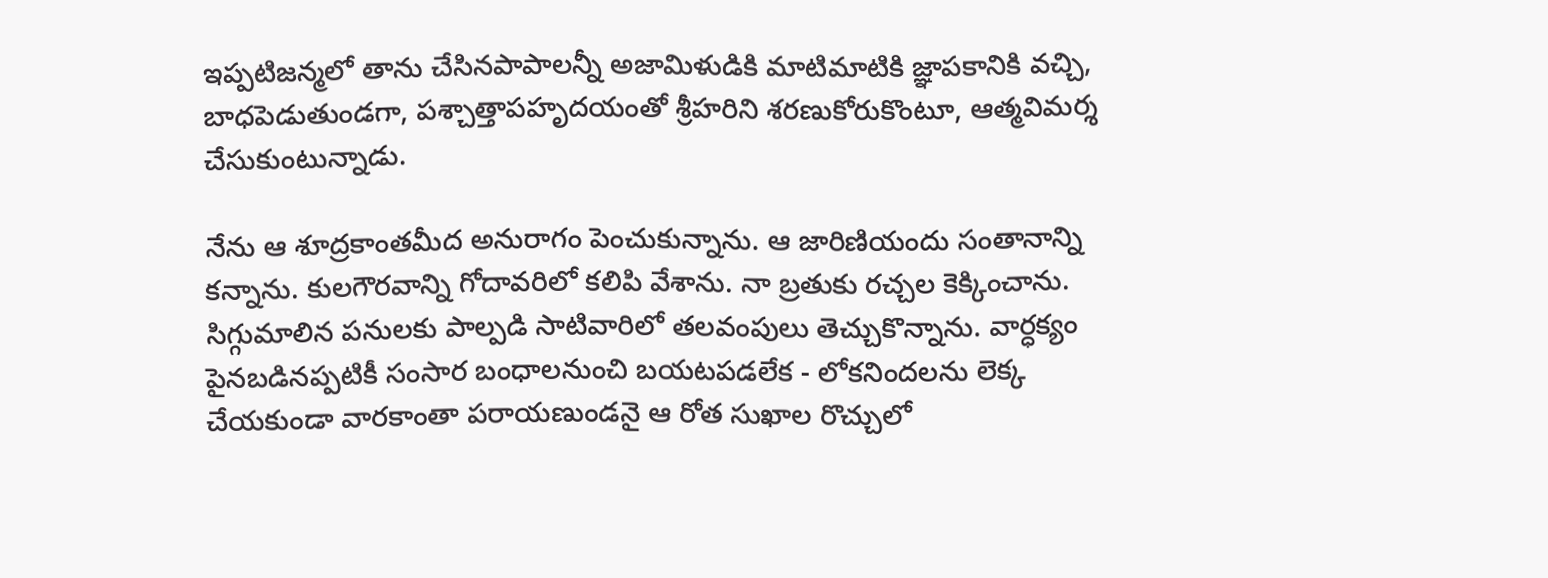ఇప్పటిజన్మలో తాను చేసినపాపాలన్నీ అజామిళుడికి మాటిమాటికి జ్ఞాపకానికి వచ్చి, బాధపెడుతుండగా, పశ్చాత్తాపహృదయంతో శ్రీహరిని శరణుకోరుకొంటూ, ఆత్మవిమర్శ చేసుకుంటున్నాడు.

నేను ఆ శూద్రకాంతమీద అనురాగం పెంచుకున్నాను. ఆ జారిణియందు సంతానాన్ని కన్నాను. కులగౌరవాన్ని గోదావరిలో కలిపి వేశాను. నా బ్రతుకు రచ్చల కెక్కించాను. సిగ్గుమాలిన పనులకు పాల్పడి సాటివారిలో తలవంపులు తెచ్చుకొన్నాను. వార్ధక్యం పైనబడినప్పటికీ సంసార బంధాలనుంచి బయటపడలేక - లోకనిందలను లెక్క చేయకుండా వారకాంతా పరాయణుండనై ఆ రోత సుఖాల రొచ్చులో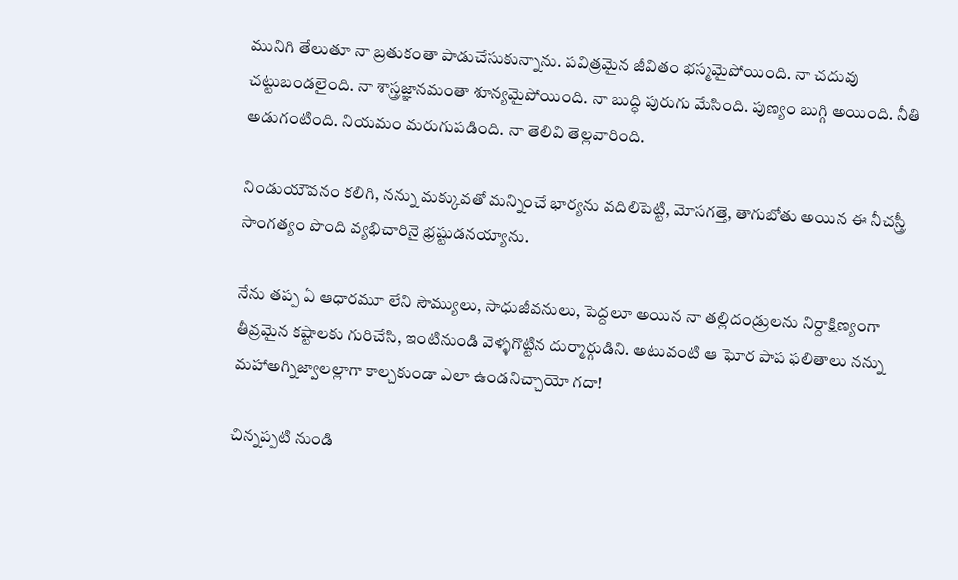మునిగి తేలుతూ నా బ్రతుకంతా పాడుచేసుకున్నాను. పవిత్రమైన జీవితం భస్మమైపోయింది. నా చదువు చట్టుబండలైంది. నా శాస్త్రజ్ఞానమంతా శూన్యమైపోయింది. నా బుద్ధి పురుగు మేసింది. పుణ్యం బుగ్గి అయింది. నీతి అడుగంటింది. నియమం మరుగుపడింది. నా తెలివి తెల్లవారింది.

నిండుయౌవనం కలిగి, నన్ను మక్కువతో మన్నించే భార్యను వదిలిపెట్టి, మోసగత్తె, తాగుబోతు అయిన ఈ నీచస్త్రీ సాంగత్యం పొంది వ్యభిచారినై భ్రష్టుడనయ్యాను.

నేను తప్ప ఏ ఆధారమూ లేని సౌమ్యులు, సాధుజీవనులు, పెద్దలూ అయిన నా తల్లిదండ్రులను నిర్దాక్షిణ్యంగా తీవ్రమైన కష్టాలకు గురిచేసి, ఇంటినుండి వెళ్ళగొట్టిన దుర్మార్గుడిని. అటువంటి ఆ ఘోర పాప ఫలితాలు నన్ను మహాఅగ్నిజ్వాలల్లాగా కాల్చకుండా ఎలా ఉండనిచ్చాయో గదా!

చిన్నప్పటి నుండి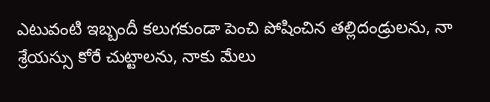ఎటువంటి ఇబ్బందీ కలుగకుండా పెంచి పోషించిన తల్లిదండ్రులను, నా శ్రేయస్సు కోరే చుట్టాలను, నాకు మేలు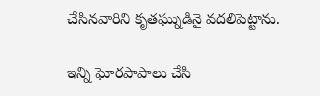చేసినవారిని కృతఘ్నుడినై వదలిపెట్టాను.

ఇన్ని ఘోరపాపాలు చేసి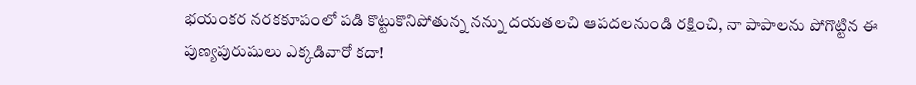భయంకర నరకకూపంలో పడి కొట్టుకొనిపోతున్న నన్ను దయతలచి ఆపదలనుండి రక్షించి, నా పాపాలను పోగొట్టిన ఈ పుణ్యపురుషులు ఎక్కడివారో కదా!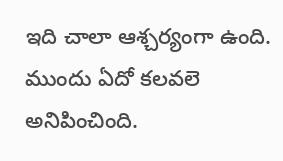ఇది చాలా ఆశ్చర్యంగా ఉంది. ముందు ఏదో కలవలె అనిపించింది.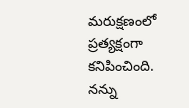మరుక్షణంలో ప్రత్యక్షంగా కనిపించింది. నన్ను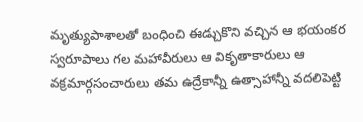మృత్యుపాశాలతో బంధించి ఈడ్చుకొని వచ్చిన ఆ భయంకర స్వరూపాలు గల మహావీరులు ఆ వికృతాకారులు ఆ వక్రమార్గసంచారులు తమ ఉద్రేకాన్నీ ఉత్సాహాన్నీ వదలిపెట్టి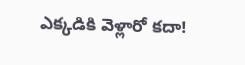ఎక్కడికి వెళ్లారో కదా!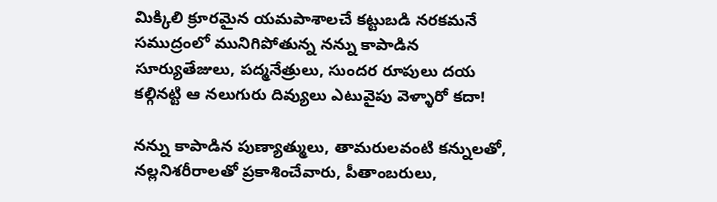మిక్కిలి క్రూరమైన యమపాశాలచే కట్టుబడి నరకమనే సముద్రంలో మునిగిపోతున్న నన్ను కాపాడిన సూర్యుతేజులు, పద్మనేత్రులు, సుందర రూపులు దయ కల్గినట్టి ఆ నలుగురు దివ్యులు ఎటువైపు వెళ్ళారో కదా!

నన్ను కాపాడిన పుణ్యాత్ములు, తామరులవంటి కన్నులతో, నల్లనిశరీరాలతో ప్రకాశించేవారు, పీతాంబరులు,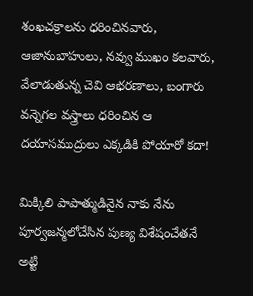శంఖచక్రాలను ధరించినవారు, ఆజానుబాహులు, నవ్వు ముఖం కలవారు, వేలాడుతున్న చెవి ఆభరణాలు, బంగారు వన్నెగల వస్త్రాలు ధరించిన ఆ దయాసముద్రులు ఎక్కడికి పోయారో కదా!

మిక్కిలి పాపాత్ముడినైన నాకు నేను పూర్వజన్మలోచేసిన పుణ్య విశేషంచేతనే అట్టి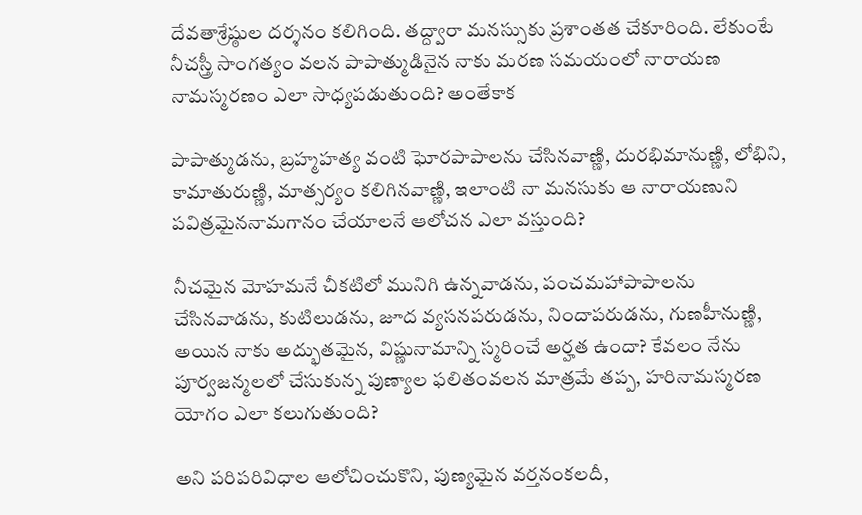దేవతాశ్రేష్ఠుల దర్శనం కలిగింది. తద్ద్వారా మనస్సుకు ప్రశాంతత చేకూరింది. లేకుంటే నీచస్త్రీ సాంగత్యం వలన పాపాత్ముడినైన నాకు మరణ సమయంలో నారాయణ నామస్మరణం ఎలా సాధ్యపడుతుంది? అంతేకాక

పాపాత్ముడను, బ్రహ్మహత్య వంటి ఘోరపాపాలను చేసినవాణ్ణి, దురభిమానుణ్ణి, లోభిని, కామాతురుణ్ణి, మాత్సర్యం కలిగినవాణ్ణి, ఇలాంటి నా మనసుకు ఆ నారాయణుని పవిత్రమైననామగానం చేయాలనే ఆలోచన ఎలా వస్తుంది?

నీచమైన మోహమనే చీకటిలో మునిగి ఉన్నవాడను, పంచమహాపాపాలను చేసినవాడను, కుటిలుడను, జూద వ్యసనపరుడను, నిందాపరుడను, గుణహీనుణ్ణి, అయిన నాకు అద్భుతమైన, విష్ణునామాన్ని స్మరించే అర్హత ఉందా? కేవలం నేను పూర్వజన్మలలో చేసుకున్న పుణ్యాల ఫలితంవలన మాత్రమే తప్ప, హరినామస్మరణ యోగం ఎలా కలుగుతుంది?

అని పరిపరివిధాల ఆలోచించుకొని, పుణ్యమైన వర్తనంకలదీ,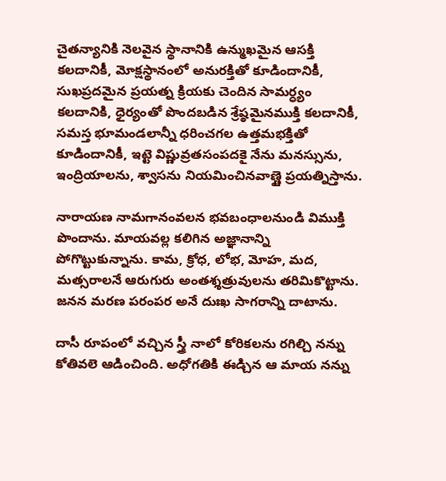చైతన్యానికి నెలవైన స్థానానికి ఉన్ముఖమైన ఆసక్తి కలదానికీ, మోక్షస్థానంలో అనురక్తితో కూడిందానికీ, సుఖప్రదమైన ప్రయత్న క్రియకు చెందిన సామర్ధ్యం కలదానికి, ధైర్యంతో పొందబడిన శ్రేష్ఠమైనముక్తి కలదానికీ, సమస్త భూమండలాన్నీ ధరించగల ఉత్తమభక్తితో కూడిందానికీ, ఇట్టె విష్ణువ్రతసంపదకై నేను మనస్సును, ఇంద్రియాలను, శ్వాసను నియమించినవాణ్ణై ప్రయత్నిస్తాను.

నారాయణ నామగానంవలన భవబంధాలనుండి విముక్తి పొందాను. మాయవల్ల కలిగిన అజ్ఞానాన్ని పోగొట్టుకున్నాను. కామ, క్రోధ, లోభ, మోహ, మద, మత్సరాలనే ఆరుగురు అంతశ్శత్రువులను తరిమికొట్టాను. జనన మరణ పరంపర అనే దుఃఖ సాగరాన్ని దాటాను.

దాసీ రూపంలో వచ్చిన స్త్రీ నాలో కోరికలను రగిల్చి నన్ను కోతివలె ఆడించింది. అధోగతికి ఈడ్చిన ఆ మాయ నన్ను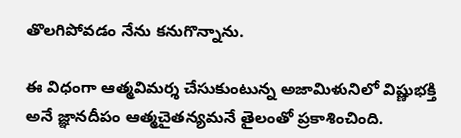తొలగిపోవడం నేను కనుగొన్నాను.

ఈ విధంగా ఆత్మవిమర్శ చేసుకుంటున్న అజామిళునిలో విష్ణుభక్తి అనే జ్ఞానదీపం ఆత్మచైతన్యమనే తైలంతో ప్రకాశించింది.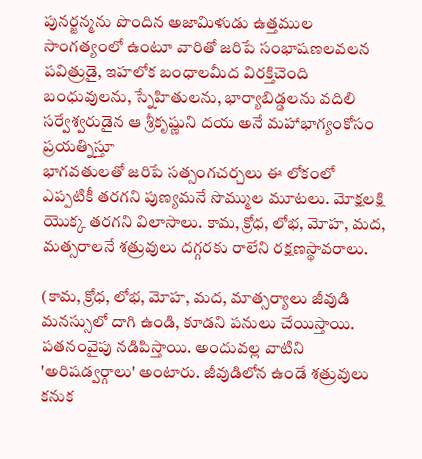పునర్జన్మను పొందిన అజామిళుడు ఉత్తముల సాంగత్యంలో ఉంటూ వారితో జరిపే సంభాషణలవలన పవిత్రుడై, ఇహలోక బంధాలమీద విరక్తిచెంది బంధువులను, స్నేహితులను, భార్యాబిడ్డలను వదిలి సర్వేశ్వరుడైన ఆ శ్రీకృష్ణుని దయ అనే మహాభాగ్యంకోసం ప్రయత్నిస్తూ
భాగవతులతో జరిపే సత్సంగచర్చలు ఈ లోకంలో ఎప్పటికీ తరగని పుణ్యమనే సొమ్ముల మూటలు. మోక్షలక్షి యొక్క తరగని విలాసాలు. కామ, క్రోధ, లోభ, మోహ, మద, మత్సరాలనే శత్రువులు దగ్గరకు రాలేని రక్షణస్థావరాలు.

(కామ, క్రోధ, లోభ, మోహ, మద, మాత్సర్యాలు జీవుడి మనస్సులో దాగి ఉండి, కూడని పనులు చేయిస్తాయి. పతనంవైపు నడిపిస్తాయి. అందువల్ల వాటిని 'అరిషడ్వర్గాలు' అంటారు. జీవుడిలోన ఉండే శత్రువులు కనుక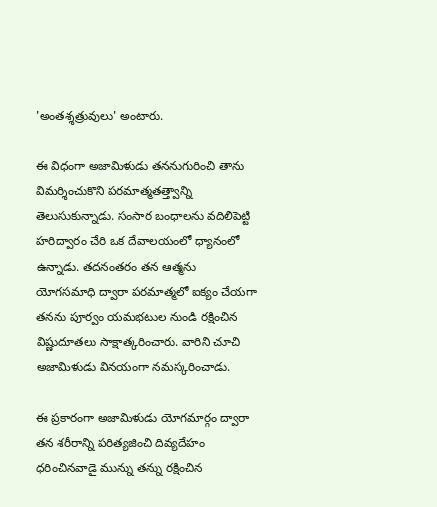'అంతశ్శత్రువులు' అంటారు.

ఈ విధంగా అజామిళుడు తననుగురించి తాను విమర్శించుకొని పరమాత్మతత్త్వాన్ని తెలుసుకున్నాడు. సంసార బంధాలను వదిలిపెట్టి హరిద్వారం చేరి ఒక దేవాలయంలో ధ్యానంలో ఉన్నాడు. తదనంతరం తన ఆత్మను యోగసమాధి ద్వారా పరమాత్మలో ఐక్యం చేయగా తనను పూర్వం యమభటుల నుండి రక్షించిన విష్ణుదూతలు సాక్షాత్కరించారు. వారిని చూచి అజామిళుడు వినయంగా నమస్కరించాడు.

ఈ ప్రకారంగా అజామిళుడు యోగమార్గం ద్వారా తన శరీరాన్ని పరిత్యజించి దివ్యదేహం ధరించినవాడై మున్ను తన్ను రక్షించిన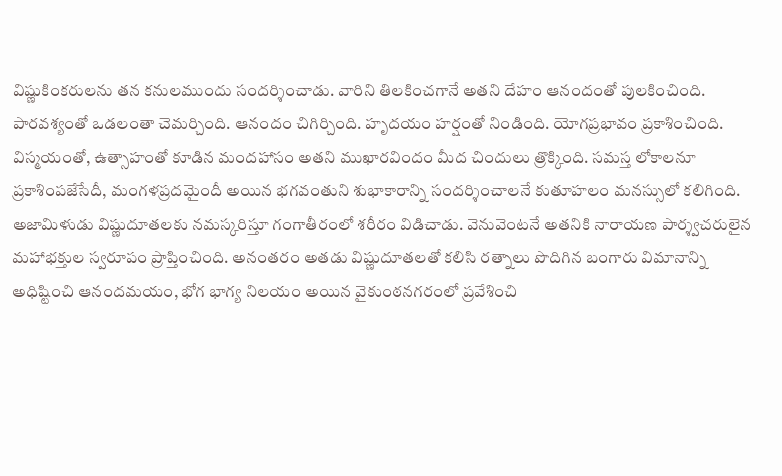విష్ణుకింకరులను తన కనులముందు సందర్శించాడు. వారిని తిలకించగానే అతని దేహం ఆనందంతో పులకించింది. పారవశ్యంతో ఒడలంతా చెమర్చింది. ఆనందం చిగిర్చింది. హృదయం హర్షంతో నిండింది. యోగప్రభావం ప్రకాశించింది. విస్మయంతో, ఉత్సాహంతో కూడిన మందహాసం అతని ముఖారవిందం మీద చిందులు త్రొక్కింది. సమస్త లోకాలనూ ప్రకాశింపజేసేదీ, మంగళప్రదమైందీ అయిన భగవంతుని శుభాకారాన్ని సందర్శించాలనే కుతూహలం మనస్సులో కలిగింది. అజామిళుడు విష్ణుదూతలకు నమస్కరిస్తూ గంగాతీరంలో శరీరం విడిచాడు. వెనువెంటనే అతనికి నారాయణ పార్శ్వచరులైన మహాభక్తుల స్వరూపం ప్రాప్తించింది. అనంతరం అతడు విష్ణుదూతలతో కలిసి రత్నాలు పొదిగిన బంగారు విమానాన్ని అధిష్టించి ఆనందమయం, భోగ భాగ్య నిలయం అయిన వైకుంఠనగరంలో ప్రవేశించి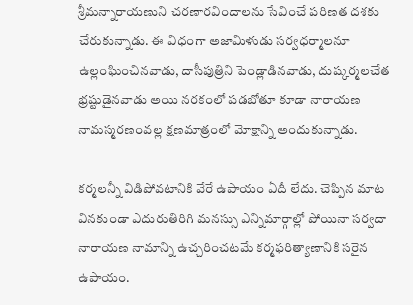శ్రీమన్నారాయణుని చరణారవిందాలను సేవించే పరిణత దశకు చేరుకున్నాడు. ఈ విధంగా అజామిళుడు సర్వధర్మాలనూ ఉల్లంఘించినవాడు, దాసీపుత్రిని పెండ్లాడినవాడు, దుష్కర్మలచేత భ్రష్టుడైనవాడు అయి నరకంలో పడబోతూ కూడా నారాయణ నామస్మరణంవల్ల క్షణమాత్రంలో మోక్షాన్ని అందుకున్నాడు.

కర్మలన్నీ విడిపోవటానికి వేరే ఉపాయం ఏదీ లేదు. చెప్పిన మాట వినకుండా ఎదురుతిరిగి మనస్సు ఎన్నిమార్గాల్లో పోయినా సర్వదా నారాయణ నామాన్ని ఉచ్చరించటమే కర్మఫరిత్యాణానికి సరైన ఉపాయం.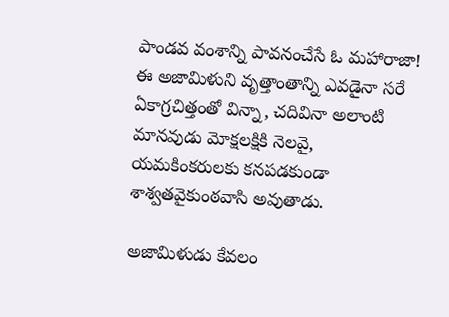పాండవ వంశాన్ని పావనంచేసే ఓ మహారాజా! ఈ అజామిళుని వృత్తాంతాన్ని ఎవడైనా సరే ఏకాగ్రచిత్తంతో విన్నా, చదివినా అలాంటి మానవుడు మోక్షలక్షికి నెలవై, యమకింకరులకు కనపడకుండా శాశ్వతవైకుంఠవాసి అవుతాడు.

అజామిళుడు కేవలం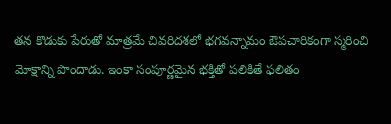తన కొడుకు పేరుతో మాత్రమే చివరిదశలో భగవన్నామం ఔపచారికంగా స్మరించి మోక్షాన్ని పొందాడు. ఇంకా సంపూర్ణమైన భక్తితో పలికితే ఫలితం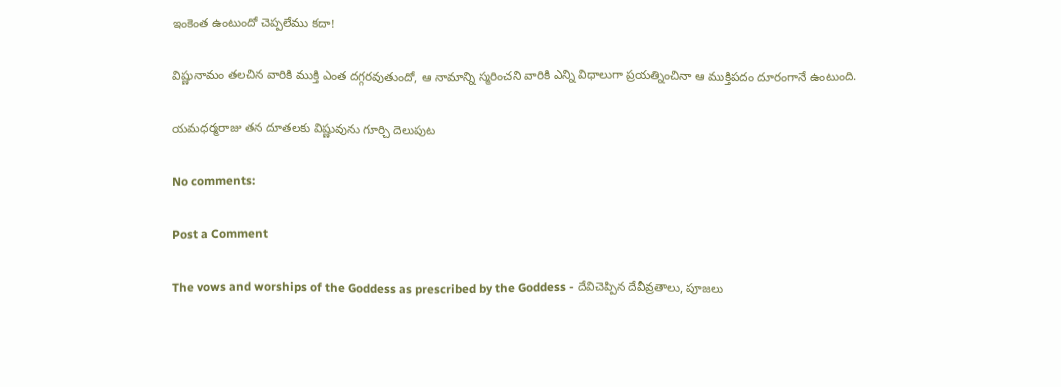ఇంకెంత ఉంటుందో చెప్పలేము కదా!

విష్ణునామం తలచిన వారికి ముక్తి ఎంత దగ్గరవుతుందో, ఆ నామాన్ని స్మరించని వారికి ఎన్ని విధాలుగా ప్రయత్నించినా ఆ ముక్తిపదం దూరంగానే ఉంటుంది.

యమధర్మరాజు తన దూతలకు విష్ణువును గూర్చి దెలుపుట

No comments:

Post a Comment

The vows and worships of the Goddess as prescribed by the Goddess - దేవిచెప్పిన దేవీవ్రతాలు, పూజలు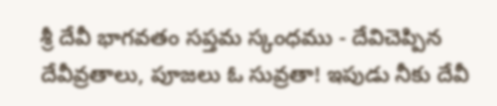శ్రీ దేవీ భాగవతం సప్తమ స్కంధము - దేవిచెప్పిన దేవీవ్రతాలు, పూజలు ఓ సువ్రతా! ఇపుడు నీకు దేవీ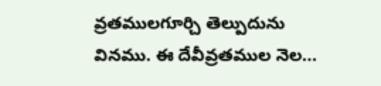వ్రతములగూర్చి తెల్పుదును వినము. ఈ దేవీవ్రతముల నెల...